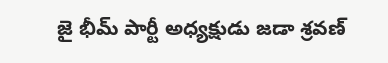జై భీమ్ పార్టీ అధ్యక్షుడు జడా శ్రవణ్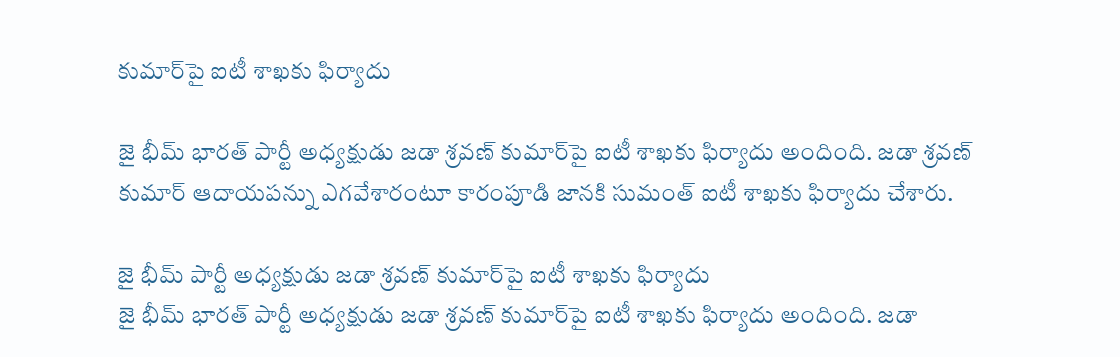కుమార్‌పై ఐటీ శాఖకు ఫిర్యాదు

జై భీమ్ భారత్ పార్టీ అధ్యక్షుడు జడా శ్రవణ్ కుమార్‌పై ఐటీ శాఖకు ఫిర్యాదు అందింది. జడా శ్రవణ్ కుమార్‌ ఆదాయపన్ను ఎగవేశారంటూ కారంపూడి జానకి సుమంత్ ఐటీ శాఖకు ఫిర్యాదు చేశారు.

జై భీమ్ పార్టీ అధ్యక్షుడు జడా శ్రవణ్ కుమార్‌పై ఐటీ శాఖకు ఫిర్యాదు
జై భీమ్ భారత్ పార్టీ అధ్యక్షుడు జడా శ్రవణ్ కుమార్‌పై ఐటీ శాఖకు ఫిర్యాదు అందింది. జడా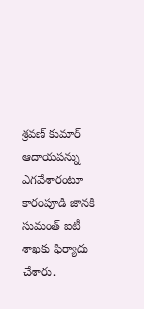శ్రవణ్ కుమార్‌ ఆదాయపన్ను ఎగవేశారంటూ కారంపూడి జానకి సుమంత్ ఐటీ శాఖకు ఫిర్యాదు చేశారు.